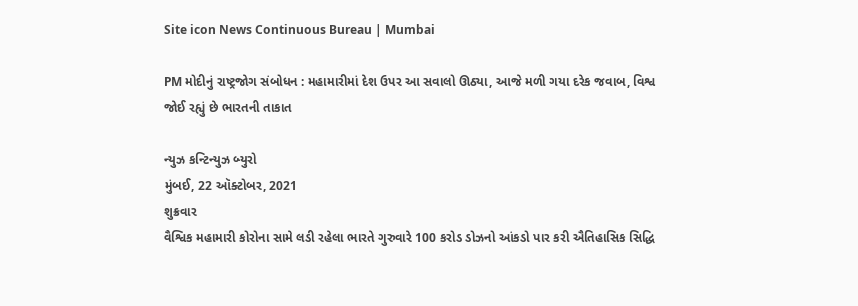Site icon News Continuous Bureau | Mumbai

PM મોદીનું રાષ્ટ્રજોગ સંબોધન : મહામારીમાં દેશ ઉપર આ સવાલો ઊઠ્યા, આજે મળી ગયા દરેક જવાબ, વિશ્વ જોઈ રહ્યું છે ભારતની તાકાત

ન્યુઝ કન્ટિન્યુઝ બ્યુરો
મુંબઈ, 22 ઑક્ટોબર, 2021
શુક્રવાર
વૈશ્વિક મહામારી કોરોના સામે લડી રહેલા ભારતે ગુરુવારે 100 કરોડ ડોઝનો આંકડો પાર કરી ઐતિહાસિક સિદ્ધિ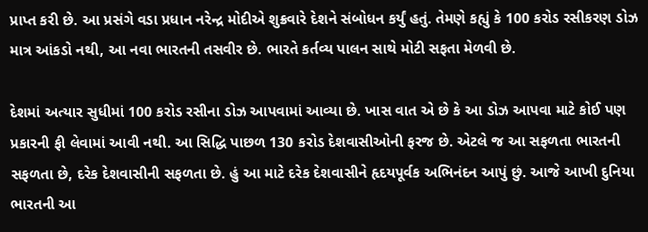પ્રાપ્ત કરી છે. આ પ્રસંગે વડા પ્રધાન નરેન્દ્ર મોદીએ શુક્રવારે દેશને સંબોધન કર્યું હતું. તેમણે કહ્યું કે 100 કરોડ રસીકરણ ડોઝ માત્ર આંકડો નથી, આ નવા ભારતની તસવીર છે. ભારતે કર્તવ્ય પાલન સાથે મોટી સફતા મેળવી છે.

દેશમાં અત્યાર સુધીમાં 100 કરોડ રસીના ડોઝ આપવામાં આવ્યા છે. ખાસ વાત એ છે કે આ ડોઝ આપવા માટે કોઈ પણ પ્રકારની ફી લેવામાં આવી નથી. આ સિદ્ધિ પાછળ 130 કરોડ દેશવાસીઓની ફરજ છે. એટલે જ આ સફળતા ભારતની સફળતા છે, દરેક દેશવાસીની સફળતા છે. હું આ માટે દરેક દેશવાસીને હૃદયપૂર્વક અભિનંદન આપું છું. આજે આખી દુનિયા ભારતની આ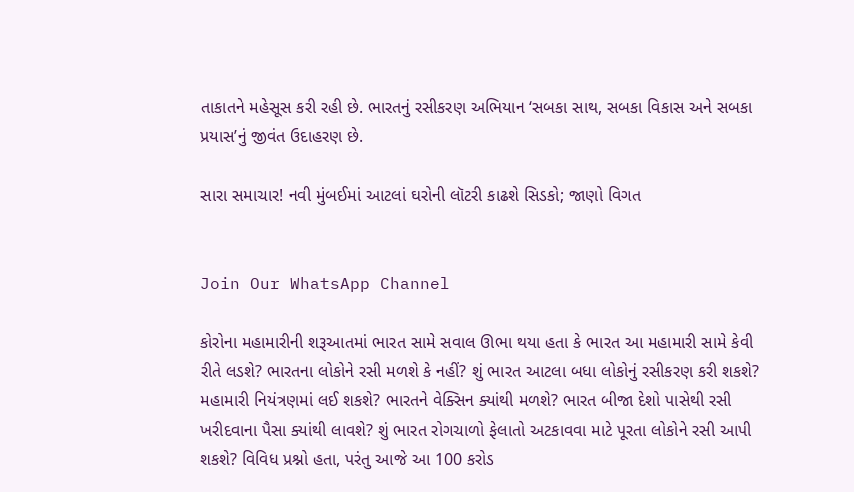તાકાતને મહેસૂસ કરી રહી છે. ભારતનું રસીકરણ અભિયાન ‘સબકા સાથ, સબકા વિકાસ અને સબકા પ્રયાસ’નું જીવંત ઉદાહરણ છે.

સારા સમાચાર! નવી મુંબઈમાં આટલાં ઘરોની લૉટરી કાઢશે સિડકો; જાણો વિગત


Join Our WhatsApp Channel

કોરોના મહામારીની શરૂઆતમાં ભારત સામે સવાલ ઊભા થયા હતા કે ભારત આ મહામારી સામે કેવી રીતે લડશે? ભારતના લોકોને રસી મળશે કે નહીં? શું ભારત આટલા બધા લોકોનું રસીકરણ કરી શકશે? મહામારી નિયંત્રણમાં લઈ શકશે? ભારતને વેક્સિન ક્યાંથી મળશે? ભારત બીજા દેશો પાસેથી રસી ખરીદવાના પૈસા ક્યાંથી લાવશે? શું ભારત રોગચાળો ફેલાતો અટકાવવા માટે પૂરતા લોકોને રસી આપી શકશે? વિવિધ પ્રશ્નો હતા, પરંતુ આજે આ 100 કરોડ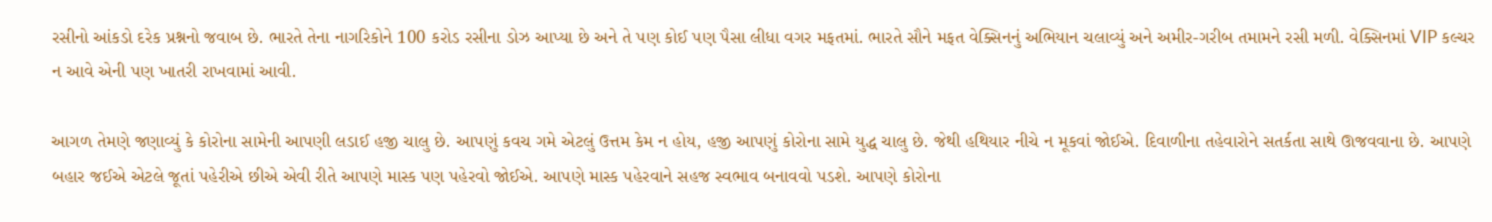રસીનો આંકડો દરેક પ્રશ્નનો જવાબ છે. ભારતે તેના નાગરિકોને 100 કરોડ રસીના ડોઝ આપ્યા છે અને તે પણ કોઈ પણ પૈસા લીધા વગર મફતમાં. ભારતે સૌને મફત વેક્સિનનું અભિયાન ચલાવ્યું અને અમીર-ગરીબ તમામને રસી મળી. વેક્સિનમાં VIP કલ્ચર ન આવે એની પણ ખાતરી રાખવામાં આવી.

આગળ તેમણે જણાવ્યું કે કોરોના સામેની આપણી લડાઈ હજી ચાલુ છે. આપણું કવચ ગમે એટલું ઉત્તમ કેમ ન હોય, હજી આપણું કોરોના સામે યુદ્ધ ચાલુ છે. જેથી હથિયાર નીચે ન મૂકવાં જોઈએ. દિવાળીના તહેવારોને સતર્કતા સાથે ઊજવવાના છે. આપણે બહાર જઈએ એટલે જૂતાં પહેરીએ છીએ એવી રીતે આપણે માસ્ક પણ પહેરવો જોઈએ. આપણે માસ્ક પહેરવાને સહજ સ્વભાવ બનાવવો પડશે. આપણે કોરોના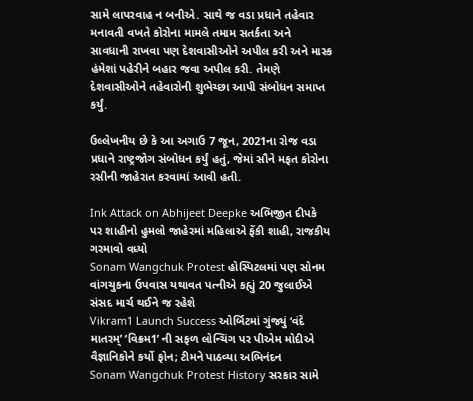સામે લાપરવાહ ન બનીએ. સાથે જ વડા પ્રધાને તહેવાર મનાવતી વખતે કોરોના મામલે તમામ સતર્કતા અને સાવધાની રાખવા પણ દેશવાસીઓને અપીલ કરી અને માસ્ક હંમેશાં પહેરીને બહાર જવા અપીલ કરી. તેમણે દેશવાસીઓને તહેવારોની શુભેચ્છા આપી સંબોધન સમાપ્ત કર્યું.

ઉલ્લેખનીય છે કે આ અગાઉ 7 જૂન, 2021ના રોજ વડા પ્રધાને રાષ્ટ્રજોગ સંબોધન કર્યું હતું, જેમાં સૌને મફત કોરોના રસીની જાહેરાત કરવામાં આવી હતી.

Ink Attack on Abhijeet Deepke અભિજીત દીપકે પર શાહીનો હુમલો જાહેરમાં મહિલાએ ફેંકી શાહી, રાજકીય ગરમાવો વધ્યો
Sonam Wangchuk Protest હોસ્પિટલમાં પણ સોનમ વાંગચુકના ઉપવાસ યથાવત પત્નીએ કહ્યું 20 જુલાઈએ સંસદ માર્ચ થઈને જ રહેશે
Vikram1 Launch Success ઓર્બિટમાં ગુંજ્યું ‘વંદે માતરમ્’ ‘વિક્રમ1’ ની સફળ લોન્ચિંગ પર પીએમ મોદીએ વૈજ્ઞાનિકોને કર્યો ફોન; ટીમને પાઠવ્યા અભિનંદન
Sonam Wangchuk Protest History સરકાર સામે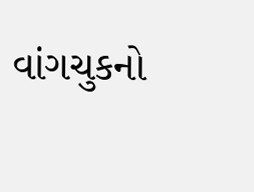વાંગચુકનો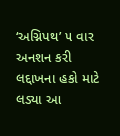‘અગ્નિપથ’ ૫ વાર અનશન કરી લદ્દાખના હકો માટે લડ્યા આ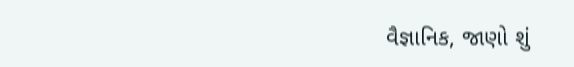વૈજ્ઞાનિક, જાણો શું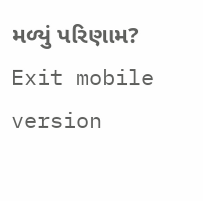મળ્યું પરિણામ?
Exit mobile version